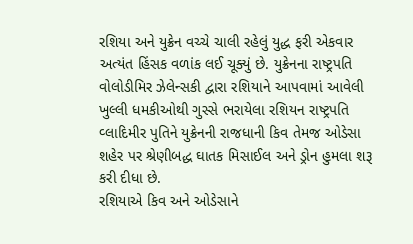રશિયા અને યુક્રેન વચ્ચે ચાલી રહેલું યુદ્ધ ફરી એકવાર અત્યંત હિંસક વળાંક લઈ ચૂક્યું છે. યુક્રેનના રાષ્ટ્રપતિ વોલોડીમિર ઝેલેન્સકી દ્વારા રશિયાને આપવામાં આવેલી ખુલ્લી ધમકીઓથી ગુસ્સે ભરાયેલા રશિયન રાષ્ટ્રપતિ વ્લાદિમીર પુતિને યુક્રેનની રાજધાની કિવ તેમજ ઓડેસા શહેર પર શ્રેણીબદ્ધ ઘાતક મિસાઈલ અને ડ્રોન હુમલા શરૂ કરી દીધા છે.
રશિયાએ કિવ અને ઓડેસાને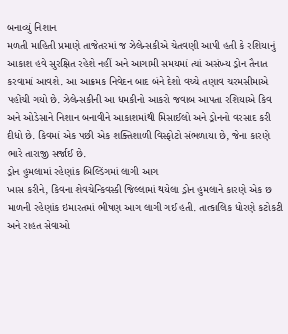બનાવ્યું નિશાન
મળતી માહિતી પ્રમાણે તાજેતરમાં જ ઝેલેન્સકીએ ચેતવણી આપી હતી કે રશિયાનું આકાશ હવે સુરક્ષિત રહેશે નહીં અને આગામી સમયમાં ત્યાં અસંખ્ય ડ્રોન તૈનાત કરવામાં આવશે. આ આક્રમક નિવેદન બાદ બંને દેશો વચ્ચે તણાવ ચરમસીમાએ પહોંચી ગયો છે. ઝેલેન્સકીની આ ધમકીનો આકરો જવાબ આપતા રશિયાએ કિવ અને ઓડેસાને નિશાન બનાવીને આકાશમાંથી મિસાઈલો અને ડ્રોનનો વરસાદ કરી દીધો છે. કિવમાં એક પછી એક શક્તિશાળી વિસ્ફોટો સંભળાયા છે, જેના કારણે ભારે તારાજી સર્જાઈ છે.
ડ્રોન હુમલામાં રહેણાંક બિલ્ડિંગમાં લાગી આગ
ખાસ કરીને, કિવના શેવચેન્કિવસ્કી જિલ્લામાં થયેલા ડ્રોન હુમલાને કારણે એક છ માળની રહેણાંક ઇમારતમાં ભીષણ આગ લાગી ગઈ હતી. તાત્કાલિક ધોરણે કટોકટી અને રાહત સેવાઓ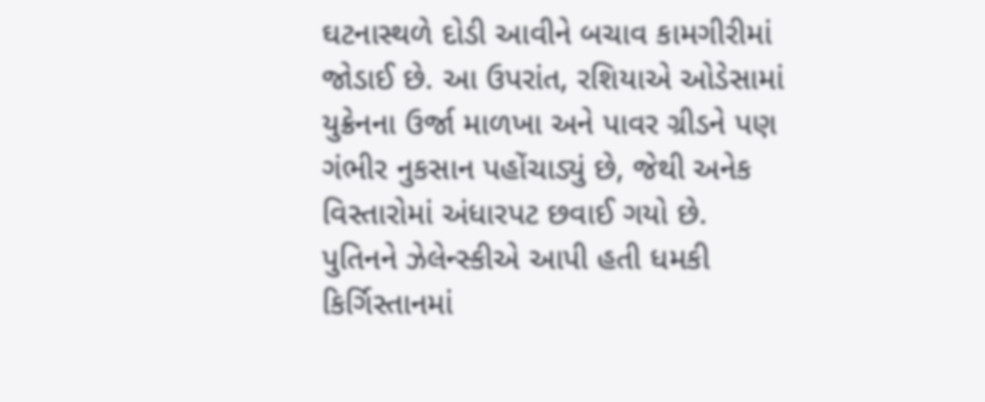ઘટનાસ્થળે દોડી આવીને બચાવ કામગીરીમાં જોડાઈ છે. આ ઉપરાંત, રશિયાએ ઓડેસામાં યુક્રેનના ઉર્જા માળખા અને પાવર ગ્રીડને પણ ગંભીર નુકસાન પહોંચાડ્યું છે, જેથી અનેક વિસ્તારોમાં અંધારપટ છવાઈ ગયો છે.
પુતિનને ઝેલેન્સ્કીએ આપી હતી ધમકી
કિર્ગિસ્તાનમાં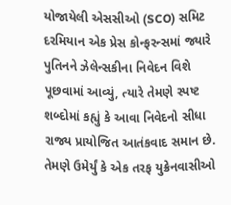યોજાયેલી એસસીઓ (SCO) સમિટ દરમિયાન એક પ્રેસ કોન્ફરન્સમાં જ્યારે પુતિનને ઝેલેન્સકીના નિવેદન વિશે પૂછવામાં આવ્યું, ત્યારે તેમણે સ્પષ્ટ શબ્દોમાં કહ્યું કે આવા નિવેદનો સીધા રાજ્ય પ્રાયોજિત આતંકવાદ સમાન છે. તેમણે ઉમેર્યું કે એક તરફ યુક્રેનવાસીઓ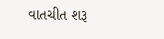વાતચીત શરૂ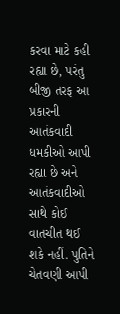કરવા માટે કહી રહ્યા છે, પરંતુ બીજી તરફ આ પ્રકારની આતંકવાદી ધમકીઓ આપી રહ્યા છે અને આતંકવાદીઓ સાથે કોઈ વાતચીત થઈ શકે નહીં. પુતિને ચેતવણી આપી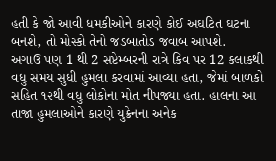હતી કે જો આવી ધમકીઓને કારણે કોઈ અઘટિત ઘટના બનશે, તો મોસ્કો તેનો જડબાતોડ જવાબ આપશે.
અગાઉ પણ 1 થી 2 સપ્ટેમ્બરની રાત્રે કિવ પર 12 કલાકથી વધુ સમય સુધી હુમલા કરવામાં આવ્યા હતા, જેમાં બાળકો સહિત ૧૨થી વધુ લોકોના મોત નીપજ્યા હતા. હાલના આ તાજા હુમલાઓને કારણે યુક્રેનના અનેક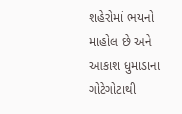શહેરોમાં ભયનો માહોલ છે અને આકાશ ધુમાડાના ગોટેગોટાથી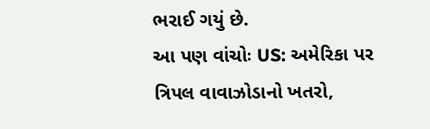ભરાઈ ગયું છે.
આ પણ વાંચોઃ US: અમેરિકા પર ત્રિપલ વાવાઝોડાનો ખતરો,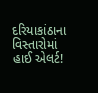દરિયાકાંઠાના વિસ્તારોમાં હાઈ એલર્ટ!